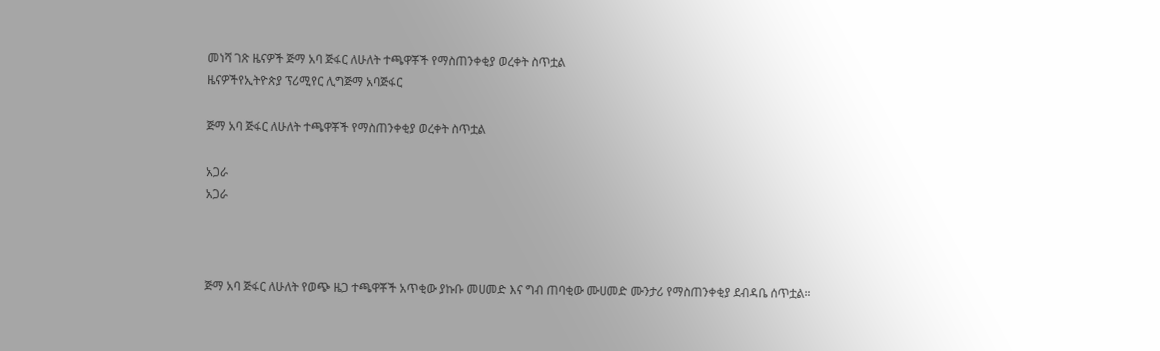መነሻ ገጽ ዜናዎች ጅማ አባ ጅፋር ለሁለት ተጫዋቾች የማስጠንቀቂያ ወረቀት ስጥቷል
ዜናዎችየኢትዮጵያ ፕሪሚየር ሊግጅማ አባጅፋር

ጅማ አባ ጅፋር ለሁለት ተጫዋቾች የማስጠንቀቂያ ወረቀት ስጥቷል

አጋራ
አጋራ



ጅማ አባ ጅፋር ለሁለት የወጭ ዜጋ ተጫዋቾች አጥቂው ያኩቡ መሀመድ እና ግብ ጠባቂው ሙሀመድ ሙንታሪ የማስጠንቀቂያ ደብዳቤ ሰጥቷል።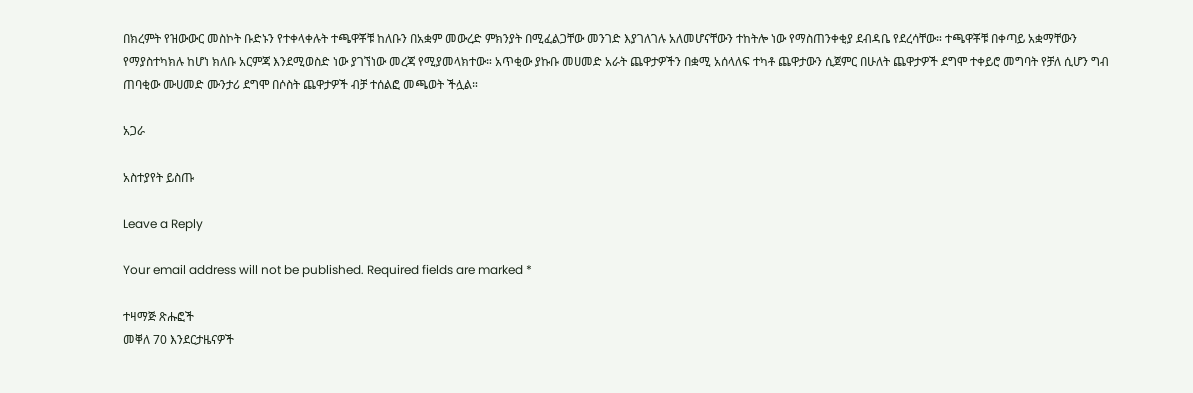በክረምት የዝውውር መስኮት ቡድኑን የተቀላቀሉት ተጫዋቾቹ ከለቡን በአቋም መውረድ ምክንያት በሚፈልጋቸው መንገድ እያገለገሉ አለመሆናቸውን ተከትሎ ነው የማስጠንቀቂያ ደብዳቤ የደረሳቸው። ተጫዋቾቹ በቀጣይ አቋማቸውን የማያስተካክሉ ከሆነ ክለቡ አርምጃ እንደሚወስድ ነው ያገኘነው መረጃ የሚያመላክተው። አጥቂው ያኩቡ መሀመድ አራት ጨዋታዎችን በቋሚ አሰላለፍ ተካቶ ጨዋታውን ሲጀምር በሁለት ጨዋታዎች ደግሞ ተቀይሮ መግባት የቻለ ሲሆን ግብ ጠባቂው ሙሀመድ ሙንታሪ ደግሞ በሶስት ጨዋታዎች ብቻ ተሰልፎ መጫወት ችሏል።

አጋራ

አስተያየት ይስጡ

Leave a Reply

Your email address will not be published. Required fields are marked *

ተዛማጅ ጽሑፎች
መቐለ 70 እንደርታዜናዎች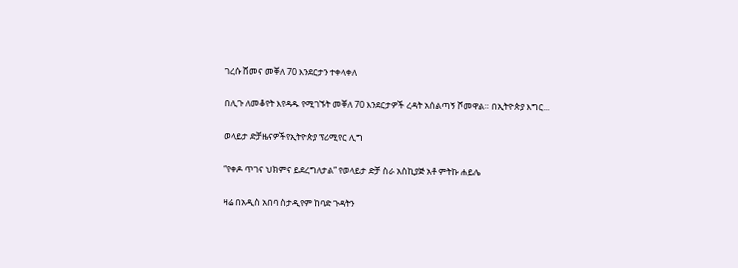ገረሱ ሸመና መቐለ 70 እንደርታን ተቀላቀለ

በሊጉ ለመቆየት እየዳዱ የሚገኙት መቐለ 70 እንደርታዎች ረዳት አሰልጣኝ ሾመዋል። በኢትዮጵያ እግር...

ወላይታ ድቻዜናዎችየኢትዮጵያ ፕሪሚየር ሊግ

“የቀዶ ጥገና ህክምና ይደረግለታል” የወላይታ ድቻ ስራ አስኪያጅ አቶ ምትኩ ሐይሌ

ዛሬ በአዲስ አበባ ስታዲየም ከባድ ጉዳትን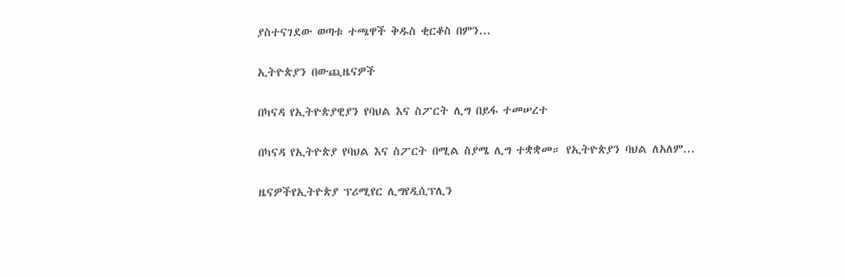ያስተናገደው ወጣቱ ተጫዋች ቅዱስ ቂርቆስ በምን...

ኢትዮጵያን በውጪዜናዎች

በካናዳ የኢትዮጵያዊያን የባህል እና ስፖርት ሊግ በይፋ ተመሠረተ

በካናዳ የኢትዮጵያ የባህል እና ስፖርት በሚል ስያሜ ሊግ ተቋቋመ። የኢትዮጵያን ባህል ለአለም...

ዜናዎችየኢትዮጵያ ፕሪሚየር ሊግየዲሲፕሊን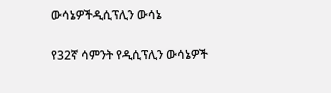ውሳኔዎችዲሲፕሊን ውሳኔ

የ32ኛ ሳምንት የዲሲፕሊን ውሳኔዎች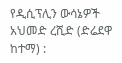የዲሲፕሊን ውሳኔዎች አህመድ ረሺድ (ድሬደዋ ከተማ) :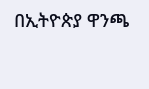በኢትዮጵያ ዋንጫ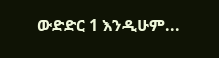ውድድር 1 እንዲሁም...